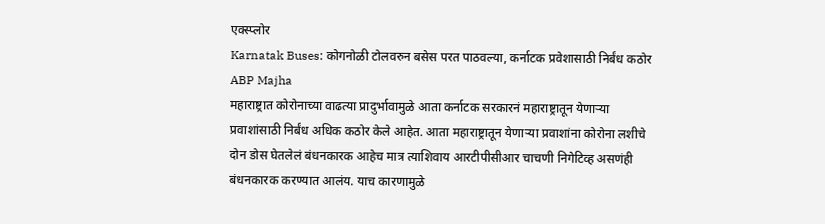एक्स्प्लोर
Karnatak Buses: कोगनोळी टोलवरुन बसेस परत पाठवल्या, कर्नाटक प्रवेशासाठी निर्बंध कठोर ABP Majha
महाराष्ट्रात कोरोनाच्या वाढत्या प्रादुर्भावामुळे आता कर्नाटक सरकारनं महाराष्ट्रातून येणाऱ्या प्रवाशांसाठी निर्बंध अधिक कठोर केले आहेत. आता महाराष्ट्रातून येणाऱ्या प्रवाशांना कोरोना लशीचे दोन डोस घेतलेलं बंधनकारक आहेच मात्र त्याशिवाय आरटीपीसीआर चाचणी निगेटिव्ह असणंही बंधनकारक करण्यात आलंय. याच कारणामुळे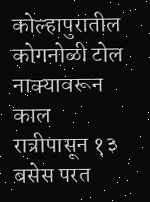कोल्हापुरातील कोगनोळी टोल नाक्यावरून काल रात्रीपासून १३ बसेस परत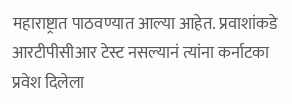महाराष्ट्रात पाठवण्यात आल्या आहेत. प्रवाशांकडे आरटीपीसीआर टेस्ट नसल्यानं त्यांना कर्नाटका प्रवेश दिलेला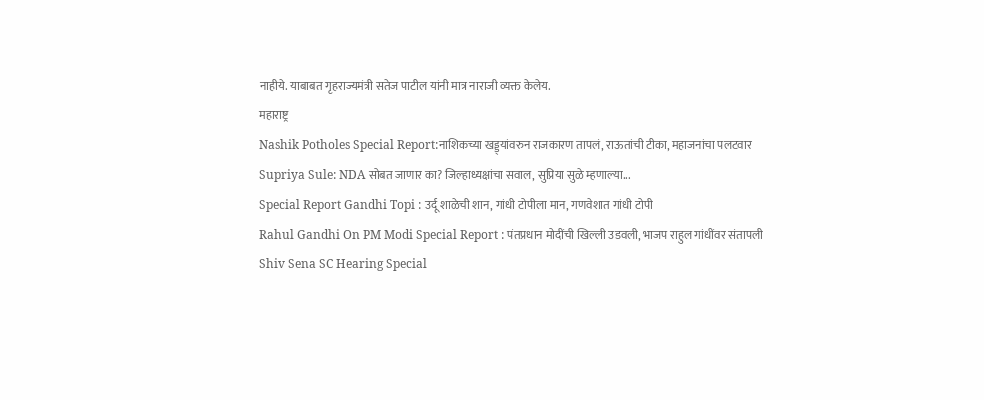नाहीये. याबाबत गृहराज्यमंत्री सतेज पाटील यांनी मात्र नाराजी व्यक्त केलेय.
महाराष्ट्र
Nashik Potholes Special Report:नाशिकच्या खड्ड्यांवरुन राजकारण तापलं, राऊतांची टीका, महाजनांचा पलटवार
Supriya Sule: NDA सोबत जाणार का? जिल्हाध्यक्षांचा सवाल, सुप्रिया सुळे म्हणाल्या...
Special Report Gandhi Topi : उर्दू शाळेची शान, गांधी टोपीला मान, गणवेशात गांधी टोपी
Rahul Gandhi On PM Modi Special Report : पंतप्रधान मोदींची खिल्ली उडवली, भाजप राहुल गांधींवर संतापली
Shiv Sena SC Hearing Special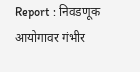Report : निवडणूक आयोगावर गंभीर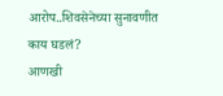आरोप..शिवसेनेच्या सुनावणीत काय घडलं?
आणखी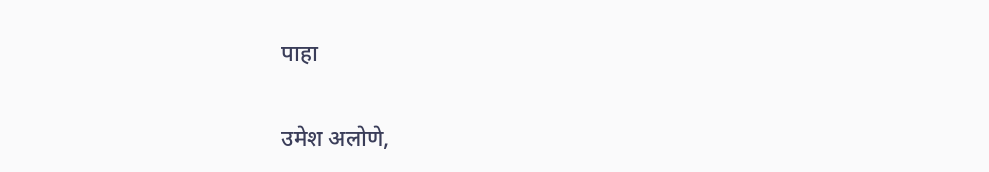पाहा

उमेश अलोणे,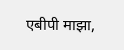एबीपी माझा,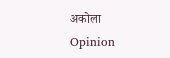अकोला
Opinion